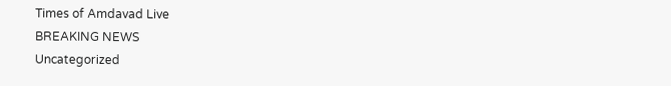Times of Amdavad Live
BREAKING NEWS
Uncategorized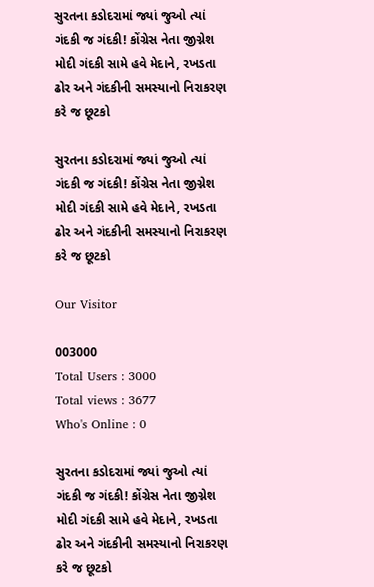સુરતના કડોદરામાં જ્યાં જુઓ ત્યાં ગંદકી જ ગંદકી! કોંગ્રેસ નેતા જીગ્નેશ મોદી ગંદકી સામે હવે મેદાને, રખડતા ઢોર અને ગંદકીની સમસ્યાનો નિરાકરણ કરે જ છૂટકો

સુરતના કડોદરામાં જ્યાં જુઓ ત્યાં ગંદકી જ ગંદકી! કોંગ્રેસ નેતા જીગ્નેશ મોદી ગંદકી સામે હવે મેદાને, રખડતા ઢોર અને ગંદકીની સમસ્યાનો નિરાકરણ કરે જ છૂટકો

Our Visitor

003000
Total Users : 3000
Total views : 3677
Who's Online : 0

સુરતના કડોદરામાં જ્યાં જુઓ ત્યાં ગંદકી જ ગંદકી! કોંગ્રેસ નેતા જીગ્નેશ મોદી ગંદકી સામે હવે મેદાને, રખડતા ઢોર અને ગંદકીની સમસ્યાનો નિરાકરણ કરે જ છૂટકો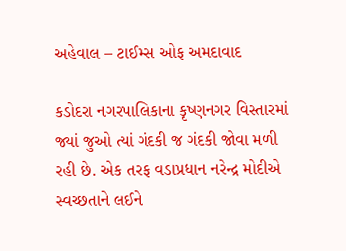અહેવાલ – ટાઈમ્સ ઓફ અમદાવાદ

કડોદરા નગરપાલિકાના કૃષ્ણનગર વિસ્તારમાં જ્યાં જુઓ ત્યાં ગંદકી જ ગંદકી જોવા મળી રહી છે. એક તરફ વડાપ્રધાન નરેન્દ્ર મોદીએ સ્વચ્છતાને લઈને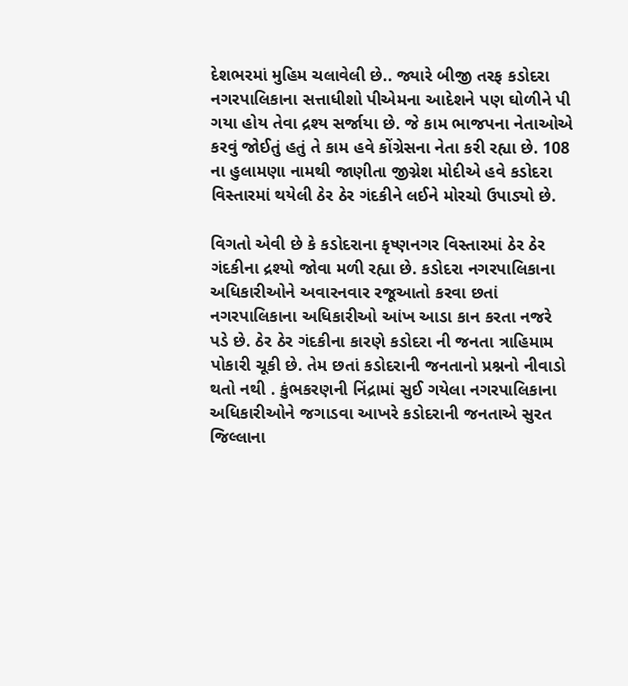દેશભરમાં મુહિમ ચલાવેલી છે.. જ્યારે બીજી તરફ કડોદરા નગરપાલિકાના સત્તાધીશો પીએમના આદેશને પણ ઘોળીને પી ગયા હોય તેવા દ્રશ્ય સર્જાયા છે. જે કામ ભાજપના નેતાઓએ કરવું જોઈતું હતું તે કામ હવે કોંગ્રેસના નેતા કરી રહ્યા છે. 108 ના હુલામણા નામથી જાણીતા જીગ્નેશ મોદીએ હવે કડોદરા વિસ્તારમાં થયેલી ઠેર ઠેર ગંદકીને લઈને મોરચો ઉપાડ્યો છે.

વિગતો એવી છે કે કડોદરાના કૃષ્ણનગર વિસ્તારમાં ઠેર ઠેર ગંદકીના દ્રશ્યો જોવા મળી રહ્યા છે. કડોદરા નગરપાલિકાના અધિકારીઓને અવારનવાર રજૂઆતો કરવા છતાં નગરપાલિકાના અધિકારીઓ આંખ આડા કાન કરતા નજરે પડે છે. ઠેર ઠેર ગંદકીના કારણે કડોદરા ની જનતા ત્રાહિમામ પોકારી ચૂકી છે. તેમ છતાં કડોદરાની જનતાનો પ્રશ્નનો નીવાડો થતો નથી . કુંભકરણની નિંદ્રામાં સુઈ ગયેલા નગરપાલિકાના અધિકારીઓને જગાડવા આખરે કડોદરાની જનતાએ સુરત જિલ્લાના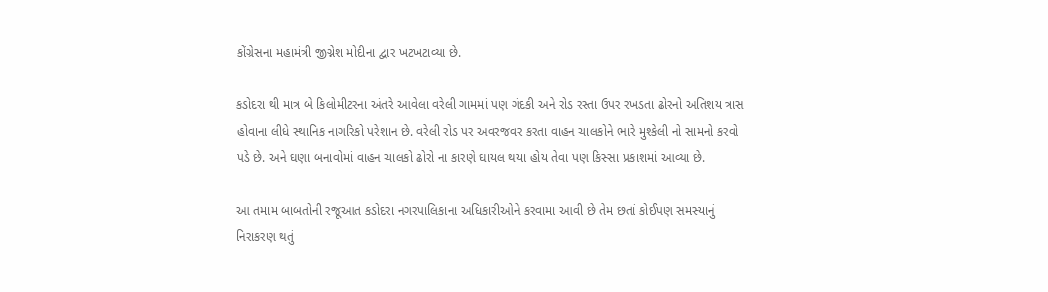કોંગ્રેસના મહામંત્રી જીગ્નેશ મોદીના દ્વાર ખટખટાવ્યા છે.

કડોદરા થી માત્ર બે કિલોમીટરના અંતરે આવેલા વરેલી ગામમાં પણ ગંદકી અને રોડ રસ્તા ઉપર રખડતા ઢોરનો અતિશય ત્રાસ હોવાના લીધે સ્થાનિક નાગરિકો પરેશાન છે. વરેલી રોડ પર અવરજવર કરતા વાહન ચાલકોને ભારે મુશ્કેલી નો સામનો કરવો પડે છે. અને ઘણા બનાવોમાં વાહન ચાલકો ઢોરો ના કારણે ઘાયલ થયા હોય તેવા પણ કિસ્સા પ્રકાશમાં આવ્યા છે.

આ તમામ બાબતોની રજૂઆત કડોદરા નગરપાલિકાના અધિકારીઓને કરવામા આવી છે તેમ છતાં કોઈપણ સમસ્યાનું નિરાકરણ થતું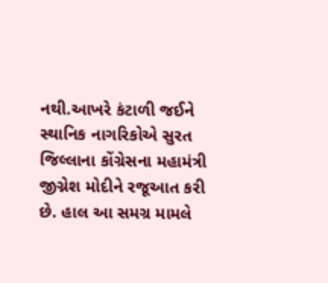નથી.આખરે કંટાળી જઈને સ્થાનિક નાગરિકોએ સુરત જિલ્લાના કોંગ્રેસના મહામંત્રી જીગ્નેશ મોદીને રજૂઆત કરી છે. હાલ આ સમગ્ર મામલે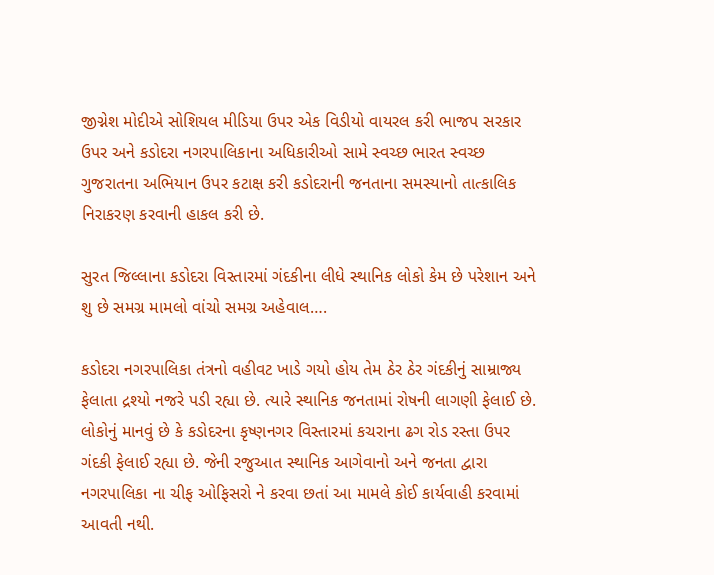જીગ્નેશ મોદીએ સોશિયલ મીડિયા ઉપર એક વિડીયો વાયરલ કરી ભાજપ સરકાર ઉપર અને કડોદરા નગરપાલિકાના અધિકારીઓ સામે સ્વચ્છ ભારત સ્વચ્છ ગુજરાતના અભિયાન ઉપર કટાક્ષ કરી કડોદરાની જનતાના સમસ્યાનો તાત્કાલિક નિરાકરણ કરવાની હાકલ કરી છે.

સુરત જિલ્લાના કડોદરા વિસ્તારમાં ગંદકીના લીધે સ્થાનિક લોકો કેમ છે પરેશાન અને શુ છે સમગ્ર મામલો વાંચો સમગ્ર અહેવાલ….

કડોદરા નગરપાલિકા તંત્રનો વહીવટ ખાડે ગયો હોય તેમ ઠેર ઠેર ગંદકીનું સામ્રાજ્ય ફેલાતા દ્રશ્યો નજરે પડી રહ્યા છે. ત્યારે સ્થાનિક જનતામાં રોષની લાગણી ફેલાઈ છે. લોકોનું માનવું છે કે કડોદરના કૃષ્ણનગર વિસ્તારમાં કચરાના ઢગ રોડ રસ્તા ઉપર ગંદકી ફેલાઈ રહ્યા છે. જેની રજુઆત સ્થાનિક આગેવાનો અને જનતા દ્વારા નગરપાલિકા ના ચીફ ઓફિસરો ને કરવા છતાં આ મામલે કોઈ કાર્યવાહી કરવામાં આવતી નથી.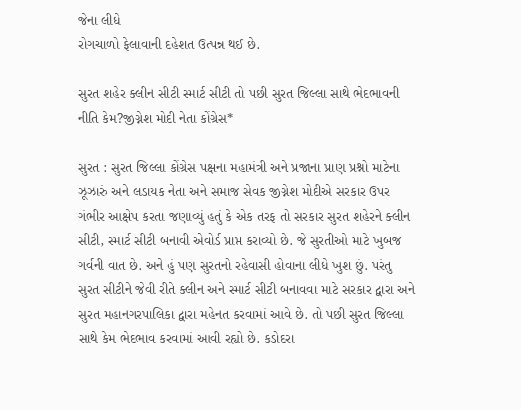જેના લીધે
રોગચાળો ફેલાવાની દહેશત ઉત્પન્ન થઈ છે.

સુરત શહેર ક્લીન સીટી સ્માર્ટ સીટી તો પછી સુરત જિલ્લા સાથે ભેદભાવની નીતિ કેમ?જીગ્નેશ મોદી નેતા કોંગ્રેસ*

સુરત : સુરત જિલ્લા કોંગ્રેસ પક્ષના મહામંત્રી અને પ્રજાના પ્રાણ પ્રશ્નો માટેના ઝૂઝારું અને લડાયક નેતા અને સમાજ સેવક જીગ્નેશ મોદીએ સરકાર ઉપર ગંભીર આક્ષેપ કરતા જણાવ્યું હતું કે એક તરફ તો સરકાર સુરત શહેરને ક્લીન સીટી, સ્માર્ટ સીટી બનાવી એવોર્ડ પ્રાપ્ત કરાવ્યો છે. જે સુરતીઓ માટે ખુબજ ગર્વની વાત છે. અને હું પણ સુરતનો રહેવાસી હોવાના લીધે ખુશ છું. પરંતુ સુરત સીટીને જેવી રીતે ક્લીન અને સ્માર્ટ સીટી બનાવવા માટે સરકાર દ્વારા અને સુરત મહાનગરપાલિકા દ્વારા મહેનત કરવામાં આવે છે. તો પછી સુરત જિલ્લા સાથે કેમ ભેદભાવ કરવામાં આવી રહ્યો છે. કડોદરા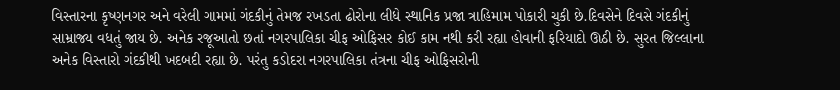વિસ્તારના કૃષ્ણનગર અને વરેલી ગામમાં ગંદકીનું તેમજ રખડતા ઢોરોના લીધે સ્થાનિક પ્રજા ત્રાહિમામ પોકારી ચુકી છે.દિવસેને દિવસે ગંદકીનું સામ્રાજ્ય વધતું જાય છે. અનેક રજૂઆતો છતાં નગરપાલિકા ચીફ ઓફિસર કોઈ કામ નથી કરી રહ્યા હોવાની ફરિયાદો ઊઠી છે. સુરત જિલ્લાના અનેક વિસ્તારો ગંદકીથી ખદબદી રહ્યા છે. પરંતુ કડોદરા નગરપાલિકા તંત્રના ચીફ ઓફિસરોની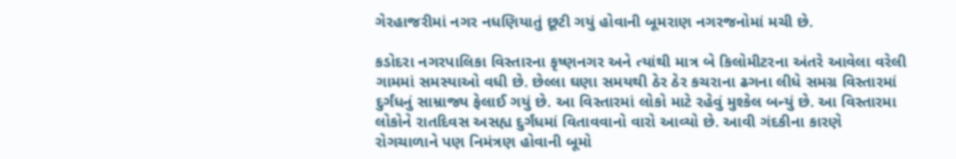ગેરહાજરીમાં નગર નધણિયાતું છૂટી ગયું હોવાની બૂમરાણ નગરજનોમાં મચી છે.

કડોદરા નગરપાલિકા વિસ્તારના કૃષ્ણનગર અને ત્યાંથી માત્ર બે કિલોમીટરના અંતરે આવેલા વરેલી ગામમાં સમસ્યાઓ વધી છે. છેલ્લા ઘણા સમયથી ઠેર ઠેર કચરાના ઢગના લીધે સમગ્ર વિસ્તારમાં દુર્ગંધનું સામ્રાજ્ય ફેલાઈ ગયું છે. આ વિસ્તારમાં લોકો માટે રહેવું મુશ્કેલ બન્યું છે. આ વિસ્તારમા લોકોને રાતદિવસ અસહ્ય દુર્ગંધમાં વિતાવવાનો વારો આવ્યો છે. આવી ગંદકીના કારણે રોગચાળાને પણ નિમંત્રણ હોવાની બૂમો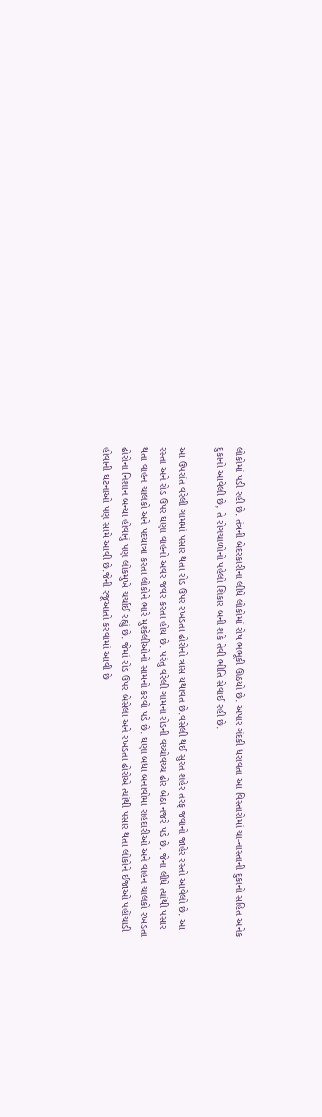લોકોમાં પડી રહી છે. તંત્રની બેદરકારીના લીધે લોકોમાં રોષ ભભૂકી ઊઠયો છે. અપાર ગંદકી ધરાવતા આ વિસ્તારોમાં ચા-નાસ્તાની દુકાનો સહિત અનેક દુકાનો આવેલી છે, તે રોગચાળોનો પહેલો શિકાર બની શકે તેવી ભીતિ સેવાઈ રહી છે.

આ ઉપરાંત વરેલી ગામમાં પસાર થતા રોડ ઉપર રખડતા ઢોરોનો ત્રાસ યથાવત છે.વસેલી થઈ સુરત શહેર તરફ જવાનો જાહેર રસ્તો આવેલો છે. આ રસ્તા અને રોડ ઉપર ઘણા વાહનો અવર જવર કરતા હોય છે. પરંતુ વરેલી ગામના રોડની વચ્ચોવચ્ચ ઢોર બેઠા નજરે પડે છે. જેના લીધે ત્યાંથી પસાર થતા વાહન ચાલકો અને પદયાત્રા કરતા લોકોને ભારે મુશ્કેલીઓનો સામનો કરવો પડે છે. ઘણા બધા બનાવોમા રાહદારીઓ અને વાહન ચાલકો રખડતા ઢોરોના નિશાન બન્યા હોવાનું પણ લોકમુખે ચર્ચાઈ રહ્યું છે. જેમાં રોડ ઉપર બેસેલા અને રખડતા ઢોરોએ ત્યાંથી પસાર થતા લોકોને ઈજાઓ પહોંચાડી હોવાની ઘટનાઓ પણ સામે આવી છે.જેની રજૂઆતો કરવામાં આવી છે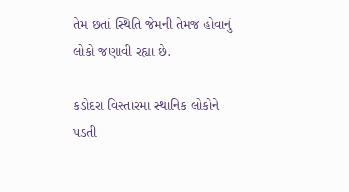તેમ છતાં સ્થિતિ જેમની તેમજ હોવાનું લોકો જણાવી રહ્યા છે.

કડોદરા વિસ્તારમા સ્થાનિક લોકોને પડતી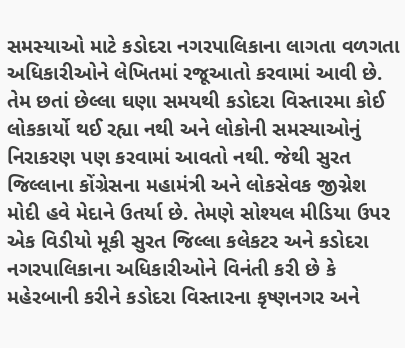સમસ્યાઓ માટે કડોદરા નગરપાલિકાના લાગતા વળગતા અધિકારીઓને લેખિતમાં રજૂઆતો કરવામાં આવી છે. તેમ છતાં છેલ્લા ઘણા સમયથી કડોદરા વિસ્તારમા કોઈ લોકકાર્યો થઈ રહ્યા નથી અને લોકોની સમસ્યાઓનું નિરાકરણ પણ કરવામાં આવતો નથી. જેથી સુરત જિલ્લાના કોંગ્રેસના મહામંત્રી અને લોકસેવક જીગ્નેશ મોદી હવે મેદાને ઉતર્યા છે. તેમણે સોશ્યલ મીડિયા ઉપર એક વિડીયો મૂકી સુરત જિલ્લા કલેકટર અને કડોદરા નગરપાલિકાના અધિકારીઓને વિનંતી કરી છે કે મહેરબાની કરીને કડોદરા વિસ્તારના કૃષ્ણનગર અને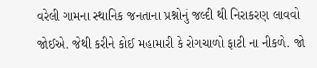વરેલી ગામના સ્થાનિક જનતાના પ્રશ્નોનું જલ્દી થી નિરાકરણ લાવવો જોઈએ. જેથી કરીને કોઈ મહામારી કે રોગચાળો ફાટી ના નીકળે. જો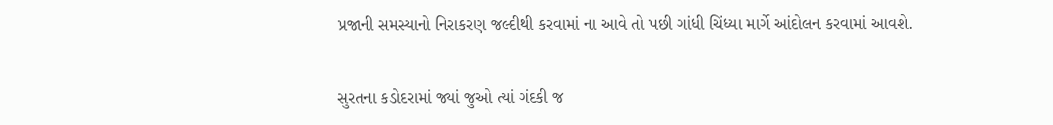પ્રજાની સમસ્યાનો નિરાકરણ જલ્દીથી કરવામાં ના આવે તો પછી ગાંધી ચિંધ્યા માર્ગે આંદોલન કરવામાં આવશે.


સુરતના કડોદરામાં જ્યાં જુઓ ત્યાં ગંદકી જ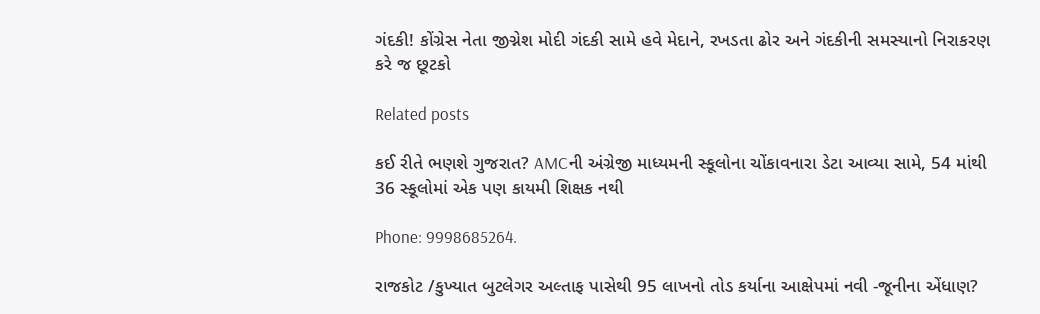ગંદકી! કોંગ્રેસ નેતા જીગ્નેશ મોદી ગંદકી સામે હવે મેદાને, રખડતા ઢોર અને ગંદકીની સમસ્યાનો નિરાકરણ કરે જ છૂટકો

Related posts

કઈ રીતે ભણશે ગુજરાત? AMCની અંગ્રેજી માધ્યમની સ્કૂલોના ચોંકાવનારા ડેટા આવ્યા સામે, 54 માંથી 36 સ્કૂલોમાં એક પણ કાયમી શિક્ષક નથી

Phone: 9998685264.

રાજકોટ /કુખ્યાત બુટલેગર અલ્તાફ પાસેથી 95 લાખનો તોડ કર્યાના આક્ષેપમાં નવી -જૂનીના એંધાણ?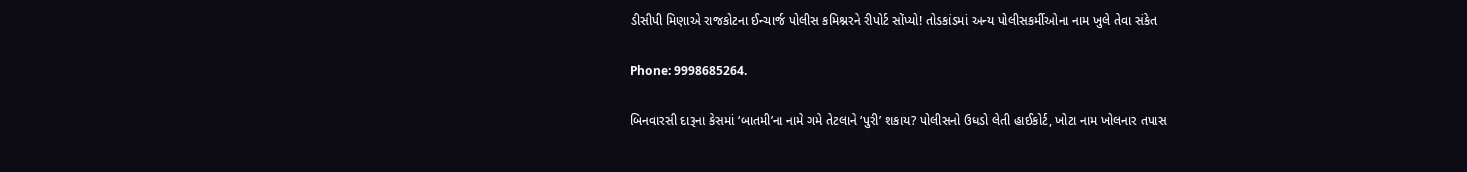ડીસીપી મિણાએ રાજકોટના ઈન્ચાર્જ પોલીસ કમિશ્નરને રીપોર્ટ સોંપ્યો! તોડકાંડમાં અન્ય પોલીસકર્મીઓના નામ ખુલે તેવા સંકેત

Phone: 9998685264.

બિનવારસી દારૂના કેસમાં ‘બાતમી’ના નામે ગમે તેટલાને ‘પુરી’ શકાય? પોલીસનો ઉધડો લેતી હાઈકોર્ટ, ખોટા નામ ખોલનાર તપાસ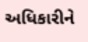અધિકારીને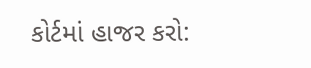કોર્ટમાં હાજર કરો: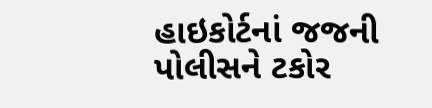હાઇકોર્ટનાં જજની પોલીસને ટકોર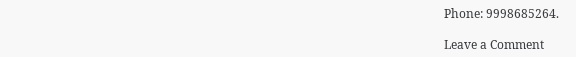Phone: 9998685264.

Leave a Comment